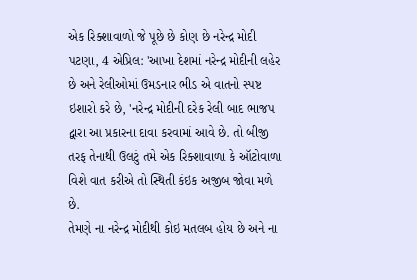એક રિક્શાવાળો જે પૂછે છે કોણ છે નરેન્દ્ર મોદી
પટણા, 4 એપ્રિલ: 'આખા દેશમાં નરેન્દ્ર મોદીની લહેર છે અને રેલીઓમાં ઉમડનાર ભીડ એ વાતનો સ્પષ્ટ ઇશારો કરે છે, 'નરેન્દ્ર મોદીની દરેક રેલી બાદ ભાજપ દ્વારા આ પ્રકારના દાવા કરવામાં આવે છે. તો બીજી તરફ તેનાથી ઉલટું તમે એક રિક્શાવાળા કે ઑટોવાળા વિશે વાત કરીએ તો સ્થિતી કંઇક અજીબ જોવા મળે છે.
તેમણે ના નરેન્દ્ર મોદીથી કોઇ મતલબ હોય છે અને ના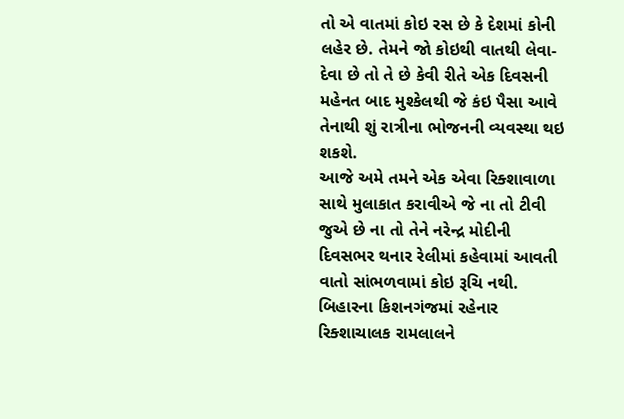તો એ વાતમાં કોઇ રસ છે કે દેશમાં કોની લહેર છે. તેમને જો કોઇથી વાતથી લેવા-દેવા છે તો તે છે કેવી રીતે એક દિવસની મહેનત બાદ મુશ્કેલથી જે કંઇ પૈસા આવે તેનાથી શું રાત્રીના ભોજનની વ્યવસ્થા થઇ શકશે.
આજે અમે તમને એક એવા રિક્શાવાળા સાથે મુલાકાત કરાવીએ જે ના તો ટીવી જુએ છે ના તો તેને નરેન્દ્ર મોદીની દિવસભર થનાર રેલીમાં કહેવામાં આવતી વાતો સાંભળવામાં કોઇ રૂચિ નથી. બિહારના કિશનગંજમાં રહેનાર રિક્શાચાલક રામલાલને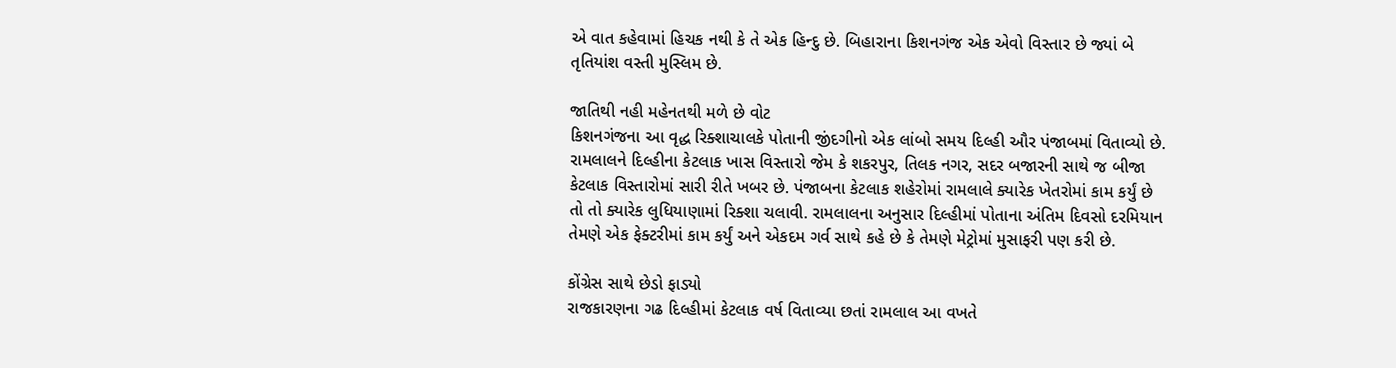એ વાત કહેવામાં હિચક નથી કે તે એક હિન્દુ છે. બિહારાના કિશનગંજ એક એવો વિસ્તાર છે જ્યાં બે તૃતિયાંશ વસ્તી મુસ્લિમ છે.

જાતિથી નહી મહેનતથી મળે છે વોટ
કિશનગંજના આ વૃદ્ધ રિક્શાચાલકે પોતાની જીંદગીનો એક લાંબો સમય દિલ્હી ઔર પંજાબમાં વિતાવ્યો છે. રામલાલને દિલ્હીના કેટલાક ખાસ વિસ્તારો જેમ કે શકરપુર, તિલક નગર, સદર બજારની સાથે જ બીજા કેટલાક વિસ્તારોમાં સારી રીતે ખબર છે. પંજાબના કેટલાક શહેરોમાં રામલાલે ક્યારેક ખેતરોમાં કામ કર્યું છે તો તો ક્યારેક લુધિયાણામાં રિક્શા ચલાવી. રામલાલના અનુસાર દિલ્હીમાં પોતાના અંતિમ દિવસો દરમિયાન તેમણે એક ફેક્ટરીમાં કામ કર્યું અને એકદમ ગર્વ સાથે કહે છે કે તેમણે મેટ્રોમાં મુસાફરી પણ કરી છે.

કોંગ્રેસ સાથે છેડો ફાડ્યો
રાજકારણના ગઢ દિલ્હીમાં કેટલાક વર્ષ વિતાવ્યા છતાં રામલાલ આ વખતે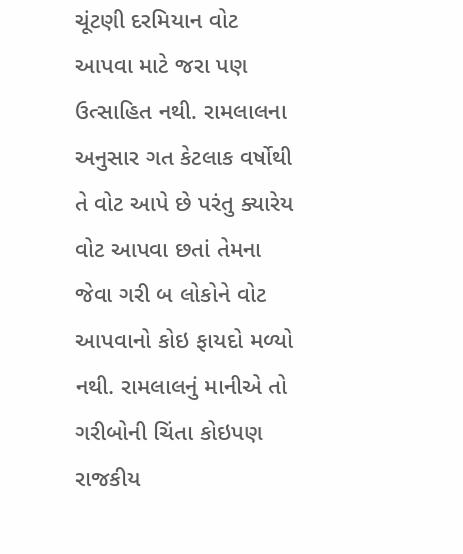ચૂંટણી દરમિયાન વોટ આપવા માટે જરા પણ ઉત્સાહિત નથી. રામલાલના અનુસાર ગત કેટલાક વર્ષોથી તે વોટ આપે છે પરંતુ ક્યારેય વોટ આપવા છતાં તેમના જેવા ગરી બ લોકોને વોટ આપવાનો કોઇ ફાયદો મળ્યો નથી. રામલાલનું માનીએ તો ગરીબોની ચિંતા કોઇપણ રાજકીય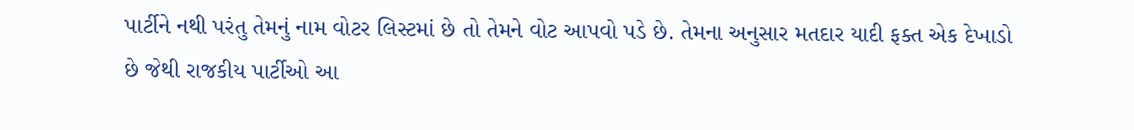પાર્ટીને નથી પરંતુ તેમનું નામ વોટર લિસ્ટમાં છે તો તેમને વોટ આપવો પડે છે. તેમના અનુસાર મતદાર યાદી ફક્ત એક દેખાડો છે જેથી રાજકીય પાર્ટીઓ આ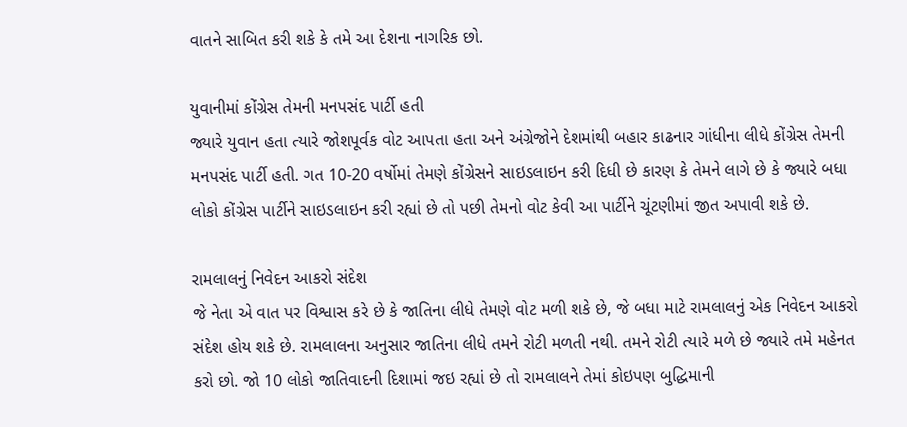વાતને સાબિત કરી શકે કે તમે આ દેશના નાગરિક છો.

યુવાનીમાં કોંગ્રેસ તેમની મનપસંદ પાર્ટી હતી
જ્યારે યુવાન હતા ત્યારે જોશપૂર્વક વોટ આપતા હતા અને અંગ્રેજોને દેશમાંથી બહાર કાઢનાર ગાંધીના લીધે કોંગ્રેસ તેમની મનપસંદ પાર્ટી હતી. ગત 10-20 વર્ષોમાં તેમણે કોંગ્રેસને સાઇડલાઇન કરી દિધી છે કારણ કે તેમને લાગે છે કે જ્યારે બધા લોકો કોંગ્રેસ પાર્ટીને સાઇડલાઇન કરી રહ્યાં છે તો પછી તેમનો વોટ કેવી આ પાર્ટીને ચૂંટણીમાં જીત અપાવી શકે છે.

રામલાલનું નિવેદન આકરો સંદેશ
જે નેતા એ વાત પર વિશ્વાસ કરે છે કે જાતિના લીધે તેમણે વોટ મળી શકે છે, જે બધા માટે રામલાલનું એક નિવેદન આકરો સંદેશ હોય શકે છે. રામલાલના અનુસાર જાતિના લીધે તમને રોટી મળતી નથી. તમને રોટી ત્યારે મળે છે જ્યારે તમે મહેનત કરો છો. જો 10 લોકો જાતિવાદની દિશામાં જઇ રહ્યાં છે તો રામલાલને તેમાં કોઇપણ બુદ્ધિમાની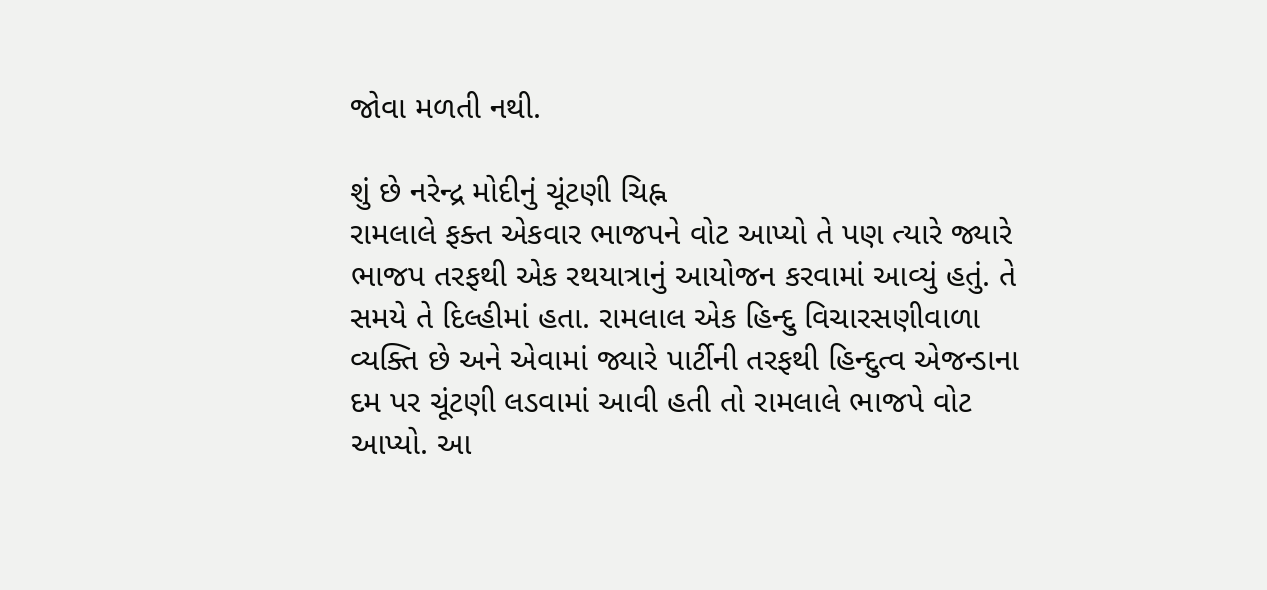જોવા મળતી નથી.

શું છે નરેન્દ્ર મોદીનું ચૂંટણી ચિહ્ન
રામલાલે ફક્ત એકવાર ભાજપને વોટ આપ્યો તે પણ ત્યારે જ્યારે ભાજપ તરફથી એક રથયાત્રાનું આયોજન કરવામાં આવ્યું હતું. તે સમયે તે દિલ્હીમાં હતા. રામલાલ એક હિન્દુ વિચારસણીવાળા વ્યક્તિ છે અને એવામાં જ્યારે પાર્ટીની તરફથી હિન્દુત્વ એજન્ડાના દમ પર ચૂંટણી લડવામાં આવી હતી તો રામલાલે ભાજપે વોટ આપ્યો. આ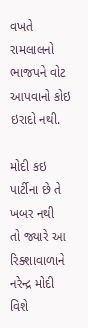વખતે રામલાલનો ભાજપને વોટ આપવાનો કોઇ ઇરાદો નથી.

મોદી કઇ પાર્ટીના છે તે ખબર નથી
તો જ્યારે આ રિક્શાવાળાને નરેન્દ્ર મોદી વિશે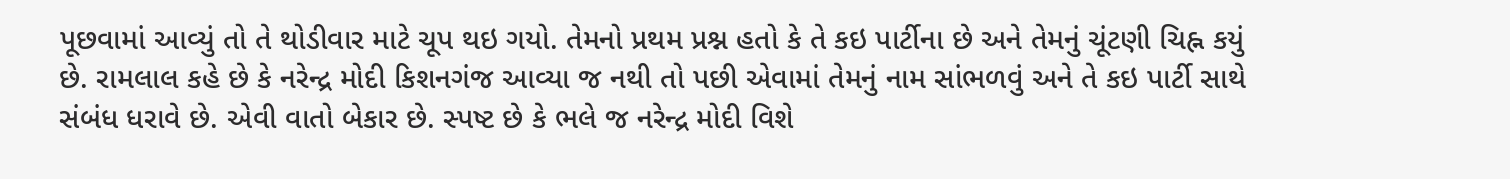પૂછવામાં આવ્યું તો તે થોડીવાર માટે ચૂપ થઇ ગયો. તેમનો પ્રથમ પ્રશ્ન હતો કે તે કઇ પાર્ટીના છે અને તેમનું ચૂંટણી ચિહ્ન કયું છે. રામલાલ કહે છે કે નરેન્દ્ર મોદી કિશનગંજ આવ્યા જ નથી તો પછી એવામાં તેમનું નામ સાંભળવું અને તે કઇ પાર્ટી સાથે સંબંધ ધરાવે છે. એવી વાતો બેકાર છે. સ્પષ્ટ છે કે ભલે જ નરેન્દ્ર મોદી વિશે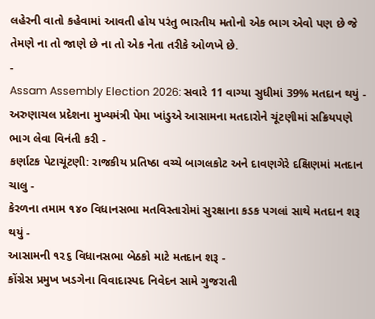લહેરની વાતો કહેવામાં આવતી હોય પરંતુ ભારતીય મતોનો એક ભાગ એવો પણ છે જે તેમણે ના તો જાણે છે ના તો એક નેતા તરીકે ઓળખે છે.
-
Assam Assembly Election 2026: સવારે 11 વાગ્યા સુધીમાં 39% મતદાન થયું -
અરુણાચલ પ્રદેશના મુખ્યમંત્રી પેમા ખાંડુએ આસામના મતદારોને ચૂંટણીમાં સક્રિયપણે ભાગ લેવા વિનંતી કરી -
કર્ણાટક પેટાચૂંટણી: રાજકીય પ્રતિષ્ઠા વચ્ચે બાગલકોટ અને દાવણગેરે દક્ષિણમાં મતદાન ચાલુ -
કેરળના તમામ ૧૪૦ વિધાનસભા મતવિસ્તારોમાં સુરક્ષાના કડક પગલાં સાથે મતદાન શરૂ થયું -
આસામની ૧૨૬ વિધાનસભા બેઠકો માટે મતદાન શરૂ -
કોંગ્રેસ પ્રમુખ ખડગેના વિવાદાસ્પદ નિવેદન સામે ગુજરાતી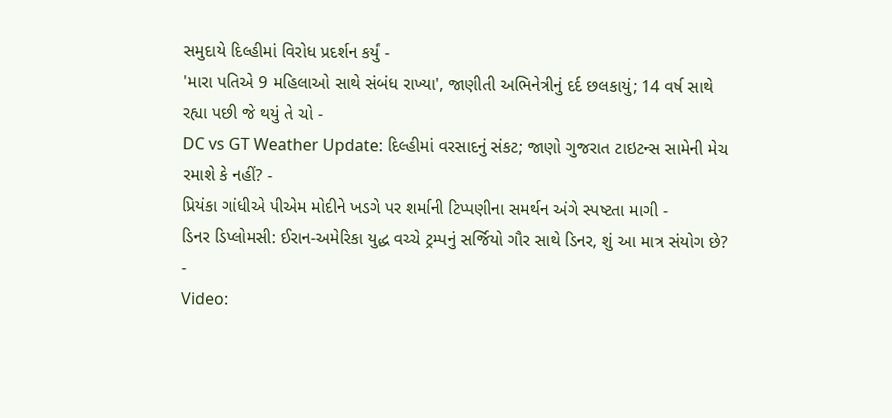સમુદાયે દિલ્હીમાં વિરોધ પ્રદર્શન કર્યું -
'મારા પતિએ 9 મહિલાઓ સાથે સંબંધ રાખ્યા', જાણીતી અભિનેત્રીનું દર્દ છલકાયું; 14 વર્ષ સાથે રહ્યા પછી જે થયું તે ચો -
DC vs GT Weather Update: દિલ્હીમાં વરસાદનું સંકટ; જાણો ગુજરાત ટાઇટન્સ સામેની મેચ રમાશે કે નહીં? -
પ્રિયંકા ગાંધીએ પીએમ મોદીને ખડગે પર શર્માની ટિપ્પણીના સમર્થન અંગે સ્પષ્ટતા માગી -
ડિનર ડિપ્લોમસી: ઈરાન-અમેરિકા યુદ્ધ વચ્ચે ટ્રમ્પનું સર્જિયો ગૌર સાથે ડિનર, શું આ માત્ર સંયોગ છે? -
Video: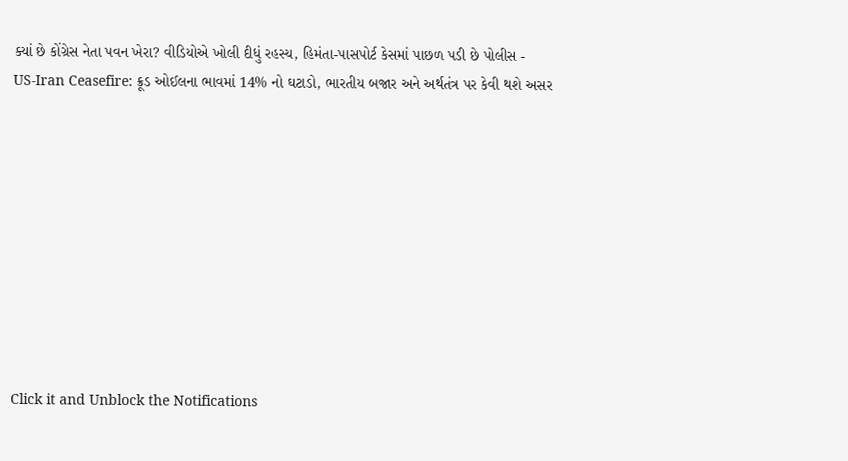ક્યાં છે કોંગ્રેસ નેતા પવન ખેરા? વીડિયોએ ખોલી દીધું રહસ્ય, હિમંતા-પાસપોર્ટ કેસમાં પાછળ પડી છે પોલીસ -
US-Iran Ceasefire: ક્રૂડ ઓઈલના ભાવમાં 14% નો ઘટાડો, ભારતીય બજાર અને અર્થતંત્ર પર કેવી થશે અસર










Click it and Unblock the Notifications